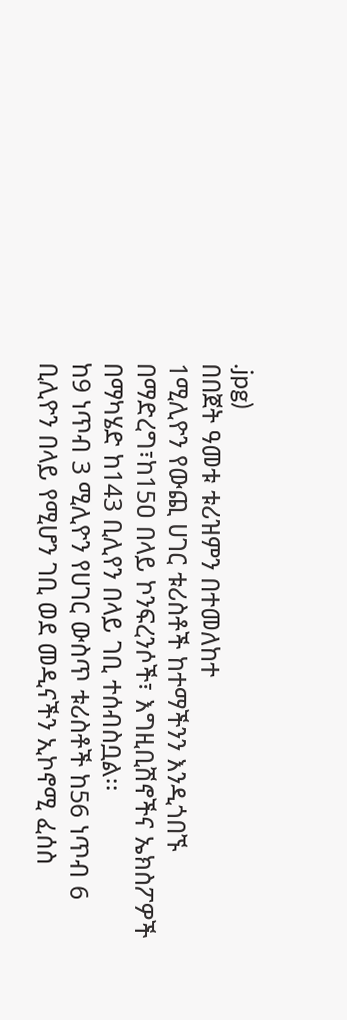.jpg)
በበጀት ዓመቱ ቱሪዝምን በተመለከተ
1ሚሊዮን የውጪ ሀገር ቱሪስቶች ከተማችንን እንዲጎበኙ በማድረግ፣ከ15ዐ በላይ ኮንፍረንሶች፣ እግዚቢሽኖችና ኤክስፖዎች በማካሄድ ከ143 ቢሊየን በላይ ገቢ ተሰብስቧል፡፡
ከ9 ነጥብ 3 ሚሊዮን የሀገር ውስጥ ቱሪስቶች ከ56 ነጥብ 6 ቢሊዮን በላይ የሚሆን ገቢ ወደ መዲናችን ኢኮኖሚ ፈሰስ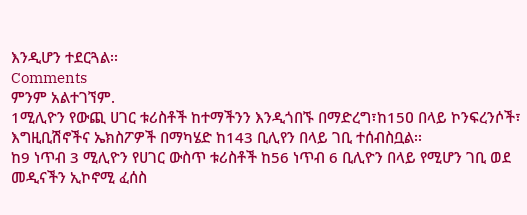እንዲሆን ተደርጓል፡፡
Comments
ምንም አልተገኘም.
1ሚሊዮን የውጪ ሀገር ቱሪስቶች ከተማችንን እንዲጎበኙ በማድረግ፣ከ15ዐ በላይ ኮንፍረንሶች፣ እግዚቢሽኖችና ኤክስፖዎች በማካሄድ ከ143 ቢሊየን በላይ ገቢ ተሰብስቧል፡፡
ከ9 ነጥብ 3 ሚሊዮን የሀገር ውስጥ ቱሪስቶች ከ56 ነጥብ 6 ቢሊዮን በላይ የሚሆን ገቢ ወደ መዲናችን ኢኮኖሚ ፈሰስ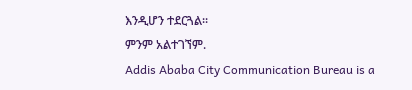እንዲሆን ተደርጓል፡፡
ምንም አልተገኘም.
Addis Ababa City Communication Bureau is a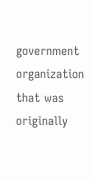government organization that was originally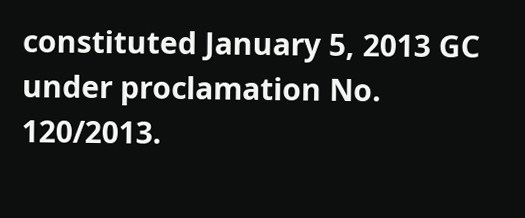constituted January 5, 2013 GC under proclamation No. 120/2013.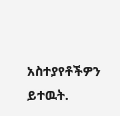አስተያየቶችዎን ይተዉት.